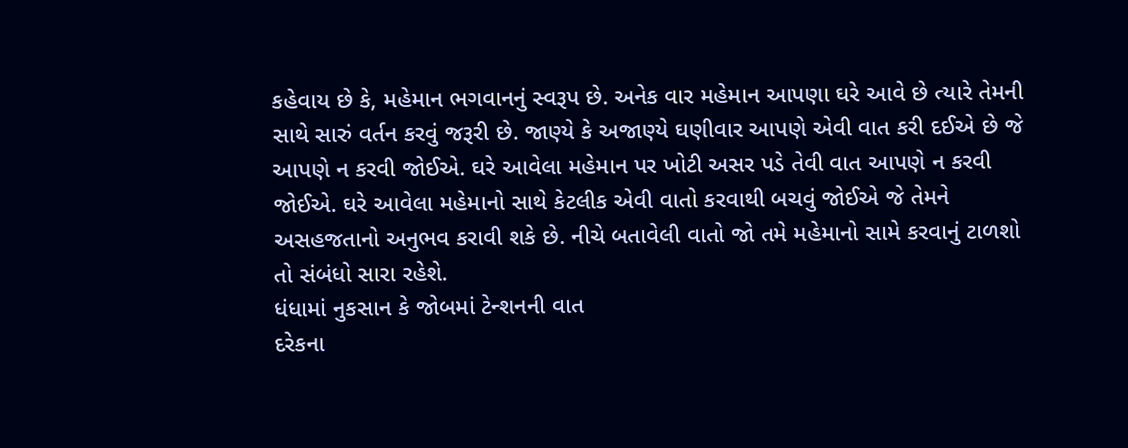કહેવાય છે કે, મહેમાન ભગવાનનું સ્વરૂપ છે. અનેક વાર મહેમાન આપણા ઘરે આવે છે ત્યારે તેમની સાથે સારું વર્તન કરવું જરૂરી છે. જાણ્યે કે અજાણ્યે ઘણીવાર આપણે એવી વાત કરી દઈએ છે જે આપણે ન કરવી જોઈએ. ઘરે આવેલા મહેમાન પર ખોટી અસર પડે તેવી વાત આપણે ન કરવી જોઈએ. ઘરે આવેલા મહેમાનો સાથે કેટલીક એવી વાતો કરવાથી બચવું જોઈએ જે તેમને અસહજતાનો અનુભવ કરાવી શકે છે. નીચે બતાવેલી વાતો જો તમે મહેમાનો સામે કરવાનું ટાળશો તો સંબંધો સારા રહેશે.
ધંધામાં નુકસાન કે જોબમાં ટેન્શનની વાત
દરેકના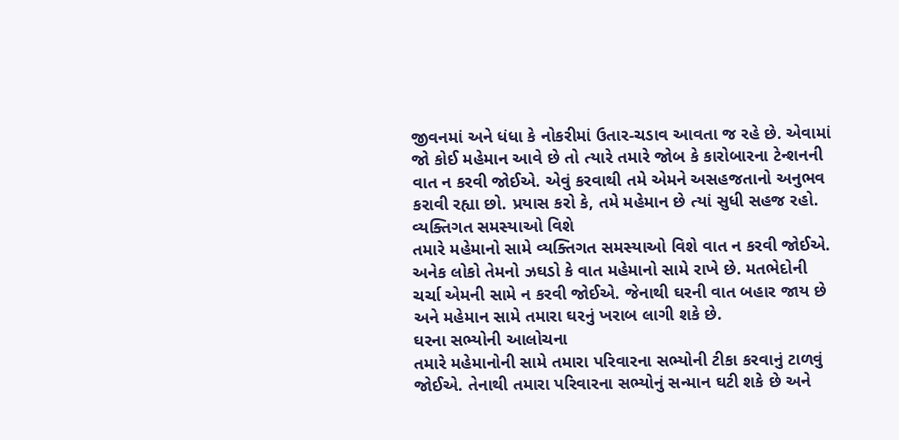જીવનમાં અને ધંધા કે નોકરીમાં ઉતાર-ચડાવ આવતા જ રહે છે. એવામાં જો કોઈ મહેમાન આવે છે તો ત્યારે તમારે જોબ કે કારોબારના ટેન્શનની વાત ન કરવી જોઈએ. એવું કરવાથી તમે એમને અસહજતાનો અનુભવ કરાવી રહ્યા છો. પ્રયાસ કરો કે, તમે મહેમાન છે ત્યાં સુધી સહજ રહો.
વ્યક્તિગત સમસ્યાઓ વિશે
તમારે મહેમાનો સામે વ્યક્તિગત સમસ્યાઓ વિશે વાત ન કરવી જોઈએ. અનેક લોકો તેમનો ઝઘડો કે વાત મહેમાનો સામે રાખે છે. મતભેદોની ચર્ચા એમની સામે ન કરવી જોઈએ. જેનાથી ઘરની વાત બહાર જાય છે અને મહેમાન સામે તમારા ઘરનું ખરાબ લાગી શકે છે.
ઘરના સભ્યોની આલોચના
તમારે મહેમાનોની સામે તમારા પરિવારના સભ્યોની ટીકા કરવાનું ટાળવું જોઈએ. તેનાથી તમારા પરિવારના સભ્યોનું સન્માન ઘટી શકે છે અને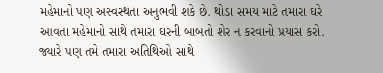મહેમાનો પણ અસ્વસ્થતા અનુભવી શકે છે. થોડા સમય માટે તમારા ઘરે આવતા મહેમાનો સાથે તમારા ઘરની બાબતો શેર ન કરવાનો પ્રયાસ કરો. જ્યારે પણ તમે તમારા અતિથિઓ સાથે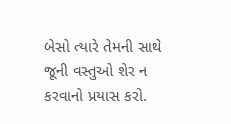બેસો ત્યારે તેમની સાથે જૂની વસ્તુઓ શેર ન કરવાનો પ્રયાસ કરો.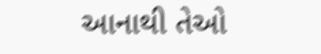આનાથી તેઓ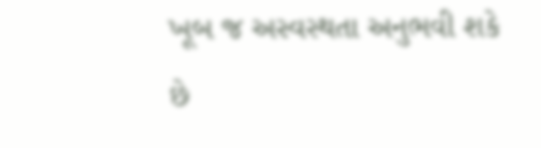ખૂબ જ અસ્વસ્થતા અનુભવી શકે છે